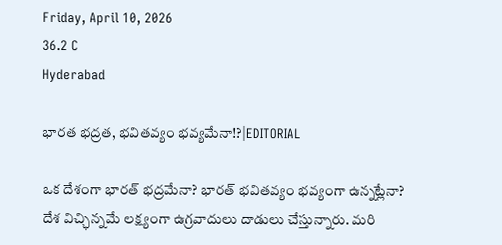Friday, April 10, 2026
36.2 C
Hyderabad

భారత భద్రత, భవితవ్యం భవ్యమేనా!?|EDITORIAL

ఒక దేశంగా భారత్ భద్రమేనా? భారత్ భవితవ్యం భవ్యంగా ఉన్నట్లేనా? దేశ విచ్ఛిన్నమే లక్ష్యంగా ఉగ్రవాదులు దాడులు చేస్తున్నారు. మరి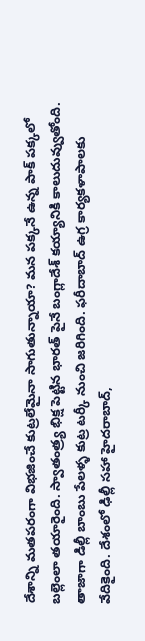దేశాన్ని మతపరంగా విభజించే కుట్రలేమైనా సాగుతున్నాయా? మన పక్కనే ఉన్న పాక్ పక్కలో బల్లెంలా తయారైంది. స్వాతంత్ర్య భిక్ష పెట్టిన భారత్ పైనే బంగ్లాదేశ్ కయ్యానికి కాలుదువ్వుతోంది. తాజాగా డిల్లీ బాంబు పేలళ్ళ కుట్ర టర్కీ నుంచి జరిగింది. ఫరీదాబాద్ ఉగ్ర కార్యకళాపాలకు వేదికైంది. దేశంలో ఢిల్లీ సహా హైదరాబాద్,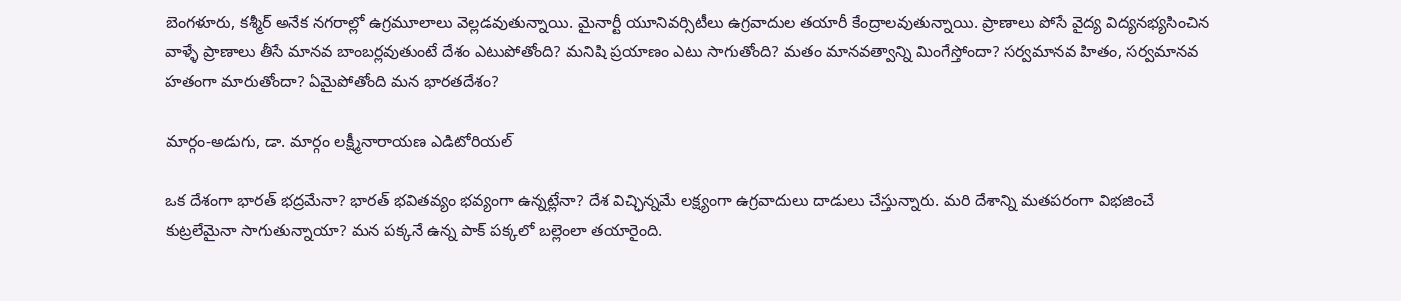బెంగళూరు, కశ్మీర్ అనేక నగరాల్లో ఉగ్రమూలాలు వెల్లడవుతున్నాయి. మైనార్టీ యూనివర్సిటీలు ఉగ్రవాదుల తయారీ కేంద్రాలవుతున్నాయి. ప్రాణాలు పోసే వైద్య విద్యనభ్యసించిన వాళ్ళే ప్రాణాలు తీసే మానవ బాంబర్లవుతుంటే దేశం ఎటుపోతోంది? మనిషి ప్రయాణం ఎటు సాగుతోంది? మతం మానవత్వాన్ని మింగేస్తోందా? సర్వమానవ హితం, సర్వమానవ హతంగా మారుతోందా? ఏమైపోతోంది మన భారతదేశం?

మార్గం-అడుగు, డా. మార్గం లక్ష్మీనారాయణ ఎడిటోరియల్

ఒక దేశంగా భారత్ భద్రమేనా? భారత్ భవితవ్యం భవ్యంగా ఉన్నట్లేనా? దేశ విచ్ఛిన్నమే లక్ష్యంగా ఉగ్రవాదులు దాడులు చేస్తున్నారు. మరి దేశాన్ని మతపరంగా విభజించే కుట్రలేమైనా సాగుతున్నాయా? మన పక్కనే ఉన్న పాక్ పక్కలో బల్లెంలా తయారైంది.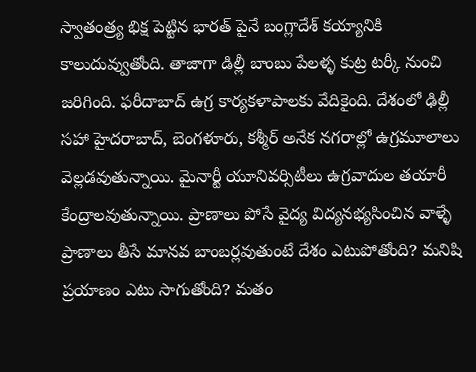స్వాతంత్ర్య భిక్ష పెట్టిన భారత్ పైనే బంగ్లాదేశ్ కయ్యానికి కాలుదువ్వుతోంది. తాజాగా డిల్లీ బాంబు పేలళ్ళ కుట్ర టర్కీ నుంచి జరిగింది. ఫరీదాబాద్ ఉగ్ర కార్యకళాపాలకు వేదికైంది. దేశంలో ఢిల్లీ సహా హైదరాబాద్, బెంగళూరు, కశ్మీర్ అనేక నగరాల్లో ఉగ్రమూలాలు వెల్లడవుతున్నాయి. మైనార్టీ యూనివర్సిటీలు ఉగ్రవాదుల తయారీ కేంద్రాలవుతున్నాయి. ప్రాణాలు పోసే వైద్య విద్యనభ్యసించిన వాళ్ళే ప్రాణాలు తీసే మానవ బాంబర్లవుతుంటే దేశం ఎటుపోతోంది? మనిషి ప్రయాణం ఎటు సాగుతోంది? మతం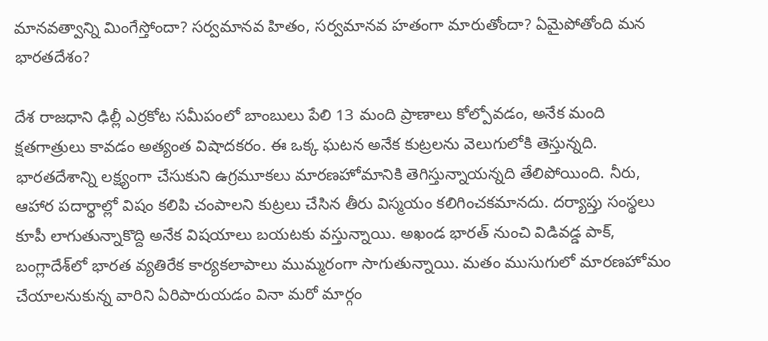మానవత్వాన్ని మింగేస్తోందా? సర్వమానవ హితం, సర్వమానవ హతంగా మారుతోందా? ఏమైపోతోంది మన భారతదేశం?

దేశ రాజధాని ఢిల్లీ ఎర్రకోట సమీపంలో బాంబులు పేలి 13 మంది ప్రాణాలు కోల్పోవడం, అనేక మంది క్షతగాత్రులు కావడం అత్యంత విషాదకరం. ఈ ఒక్క ఘటన అనేక కుట్రలను వెలుగులోకి తెస్తున్నది. భారతదేశాన్ని లక్ష్యంగా చేసుకుని ఉగ్రమూకలు మారణహోమానికి తెగిస్తున్నాయన్నది తేలిపోయింది. నీరు, ఆహార పదార్థాల్లో విషం కలిపి చంపాలని కుట్రలు చేసిన తీరు విస్మయం కలిగించకమానదు. దర్యాప్తు సంస్థలు కూపీ లాగుతున్నాకొద్ది అనేక విషయాలు బయటకు వస్తున్నాయి. అఖండ భారత్‌ నుంచి విడివడ్డ పాక్‌, బంగ్లాదేశ్‌లో భారత వ్యతిరేక కార్యకలాపాలు ముమ్మరంగా సాగుతున్నాయి. మతం ముసుగులో మారణహోమం చేయాలనుకున్న వారిని ఏరిపారుయడం వినా మరో మార్గం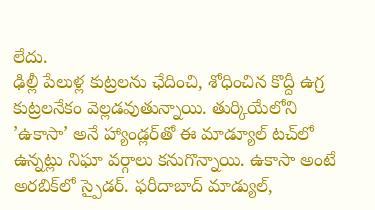లేదు.
ఢిల్లీ పేలుళ్ల కుట్రలను ఛేదించి, శోధించిన కొద్దీ ఉగ్ర కుట్రలనేకం వెల్లడవుతున్నాయి. తుర్కియేలోని ’ఉకాసా’ అనే హ్యాండ్లర్‌తో ఈ మాడ్యూల్‌ టచ్‌లో ఉన్నట్లు నిఘా వర్గాలు కనుగొన్నాయి. ఉకాసా అంటే అరబిక్‌లో స్పైడర్‌. ఫరీదాబాద్‌ మాడ్యుల్‌,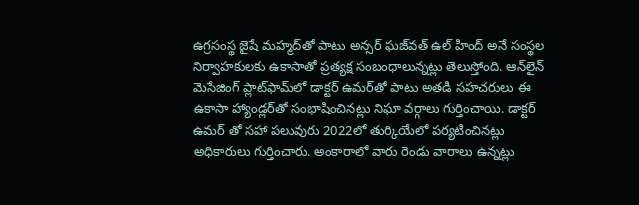ఉగ్రసంస్థ జైషే మహ్మద్‌తో పాటు అన్సర్‌ ఘజ్‌వత్‌ ఉల్‌ హింద్‌ అనే సంస్థల నిర్వాహకులకు ఉకాసాతో ప్రత్యక్ష సంబంధాలున్నట్లు తెలుస్తోంది. ఆన్‌లైన్‌ మెసేజింగ్‌ ప్లాట్‌ఫామ్‌లో డాక్టర్‌ ఉమర్‌తో పాటు అతడి సహచరులు ఈ ఉకాసా హ్యాండ్లర్‌తో సంభాషించినట్లు నిఘా వర్గాలు గుర్తించాయి. డాక్టర్‌ ఉమర్‌ తో సహా పలువురు 2022లో తుర్కియేలో పర్యటించినట్లు అధికారులు గుర్తించారు. అంకారాలో వారు రెండు వారాలు ఉన్నట్లు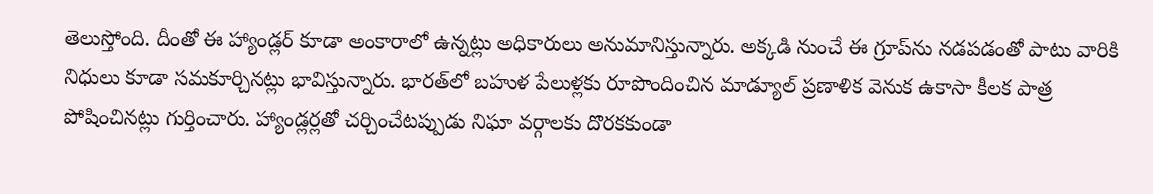తెలుస్తోంది. దీంతో ఈ హ్యాండ్లర్‌ కూడా అంకారాలో ఉన్నట్లు అధికారులు అనుమానిస్తున్నారు. అక్కడి నుంచే ఈ గ్రూప్‌ను నడపడంతో పాటు వారికి నిధులు కూడా సమకూర్చినట్లు భావిస్తున్నారు. భారత్‌లో బహుళ పేలుళ్లకు రూపొందించిన మాడ్యూల్‌ ప్రణాళిక వెనుక ఉకాసా కీలక పాత్ర పోషించినట్లు గుర్తించారు. హ్యాండ్లర్లతో చర్చించేటప్పుడు నిఘా వర్గాలకు దొరకకుండా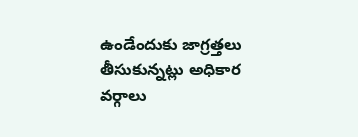ఉండేందుకు జాగ్రత్తలు తీసుకున్నట్లు అధికార వర్గాలు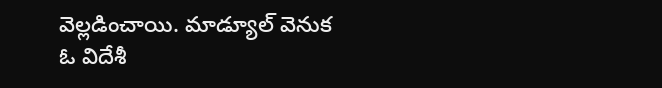వెల్లడించాయి. మాడ్యూల్‌ వెనుక ఓ విదేశీ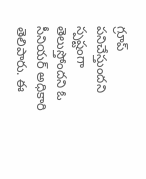గ్రూప్‌ పనిచేస్తుందని స్పష్టంగా తెలుస్తోందని ఓ సీనియర్‌ అధికారి తెలిపారు. ఈ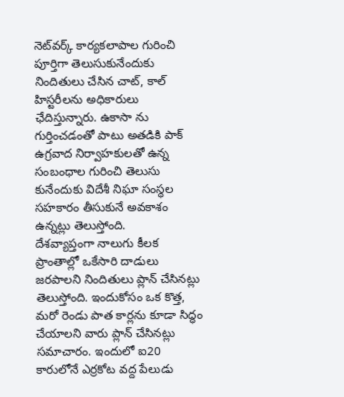నెట్‌వర్క్‌ కార్యకలాపాల గురించి పూర్తిగా తెలుసుకునేందుకు నిందితులు చేసిన చాట్‌, కాల్‌ హిస్టరీలను అధికారులు ఛేదిస్తున్నారు. ఉకాసా ను గుర్తించడంతో పాటు అతడికి పాక్‌ ఉగ్రవాద నిర్వాహకులతో ఉన్న సంబంధాల గురించి తెలుసు కునేందుకు విదేశీ నిఘా సంస్థల సహకారం తీసుకునే అవకాశం ఉన్నట్లు తెలుస్తోంది.
దేశవ్యాప్తంగా నాలుగు కీలక ప్రాంతాల్లో ఒకేసారి దాడులు జరపాలని నిందితులు ప్లాన్‌ చేసినట్లు తెలుస్తోంది. ఇందుకోసం ఒక కొత్త, మరో రెండు పాత కార్లను కూడా సిద్ధం చేయాలని వారు ప్లాన్‌ చేసినట్లు సమాచారం. ఇందులో ఐ20 కారులోనే ఎర్రకోట వద్ద పేలుడు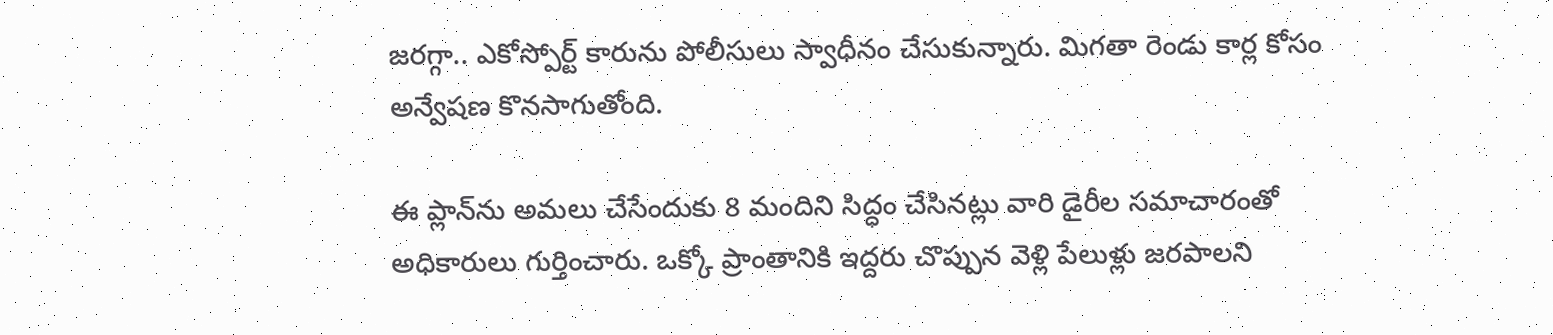జరగ్గా.. ఎకోస్పోర్ట్‌ కారును పోలీసులు స్వాధీనం చేసుకున్నారు. మిగతా రెండు కార్ల కోసం అన్వేషణ కొనసాగుతోంది.

ఈ ప్లాన్‌ను అమలు చేసేందుకు 8 మందిని సిద్ధం చేసినట్లు వారి డైరీల సమాచారంతో అధికారులు గుర్తించారు. ఒక్కో ప్రాంతానికి ఇద్దరు చొప్పున వెళ్లి పేలుళ్లు జరపాలని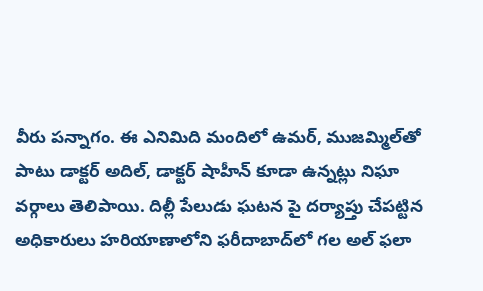వీరు పన్నాగం. ఈ ఎనిమిది మందిలో ఉమర్‌, ముజమ్మిల్‌తో పాటు డాక్టర్‌ అదిల్‌, డాక్టర్‌ షాహీన్‌ కూడా ఉన్నట్లు నిఘా వర్గాలు తెలిపాయి. దిల్లీ పేలుడు ఘటన పై దర్యాప్తు చేపట్టిన అధికారులు హరియాణాలోని ఫరీదాబాద్‌లో గల అల్‌ ఫలా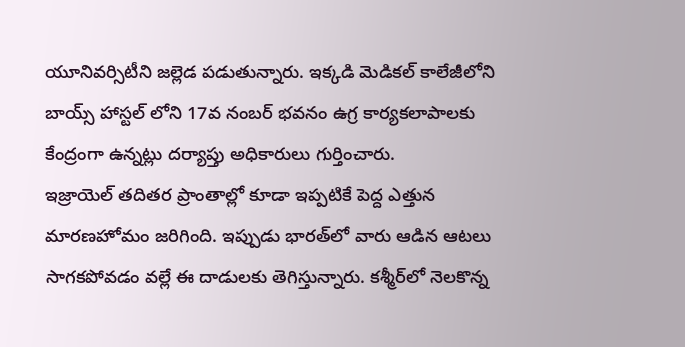యూనివర్సిటీని జల్లెడ పడుతున్నారు. ఇక్కడి మెడికల్‌ కాలేజీలోని బాయ్స్‌ హాస్టల్‌ లోని 17వ నంబర్ భవనం ఉగ్ర కార్యకలాపాలకు కేంద్రంగా ఉన్నట్లు దర్యాప్తు అధికారులు గుర్తించారు.
ఇజ్రాయెల్‌ తదితర ప్రాంతాల్లో కూడా ఇప్పటికే పెద్ద ఎత్తున మారణహోమం జరిగింది. ఇప్పుడు భారత్‌లో వారు ఆడిన ఆటలు సాగకపోవడం వల్లే ఈ దాడులకు తెగిస్తున్నారు. కశ్మీర్‌లో నెలకొన్న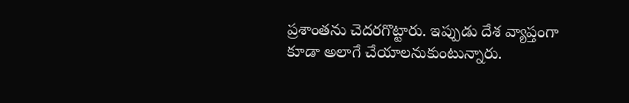ప్రశాంతను చెదరగొట్టారు. ఇప్పుడు దేశ వ్యాప్తంగా కూడా అలాగే చేయాలనుకుంటున్నారు.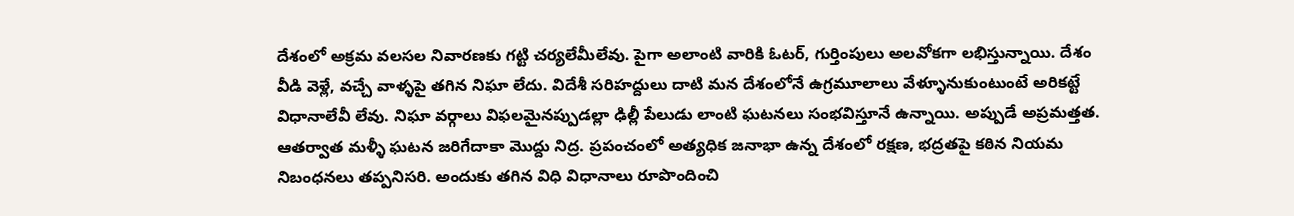దేశంలో అక్రమ వలసల నివారణకు గట్టి చర్యలేమీలేవు. పైగా అలాంటి వారికి ఓటర్, గుర్తింపులు అలవోకగా లభిస్తున్నాయి. దేశం వీడి వెళ్లే, వచ్చే వాళ్ళపై తగిన నిఘా లేదు. విదేశీ సరిహద్దులు దాటి మన దేశంలోనే ఉగ్రమూలాలు వేళ్ళూనుకుంటుంటే అరికట్టే విధానాలేవీ లేవు. నిఘా వర్గాలు విఫలమైనప్పుడల్లా ఢిల్లీ పేలుడు లాంటి ఘటనలు సంభవిస్తూనే ఉన్నాయి. అప్పుడే అప్రమత్తత. ఆతర్వాత మళ్ళీ ఘటన జరిగేదాకా మొద్దు నిద్ర. ప్రపంచంలో అత్యధిక జనాభా ఉన్న దేశంలో రక్షణ, భద్రతపై కఠిన నియమ నిబంధనలు తప్పనిసరి. అందుకు తగిన విధి విధానాలు రూపొందించి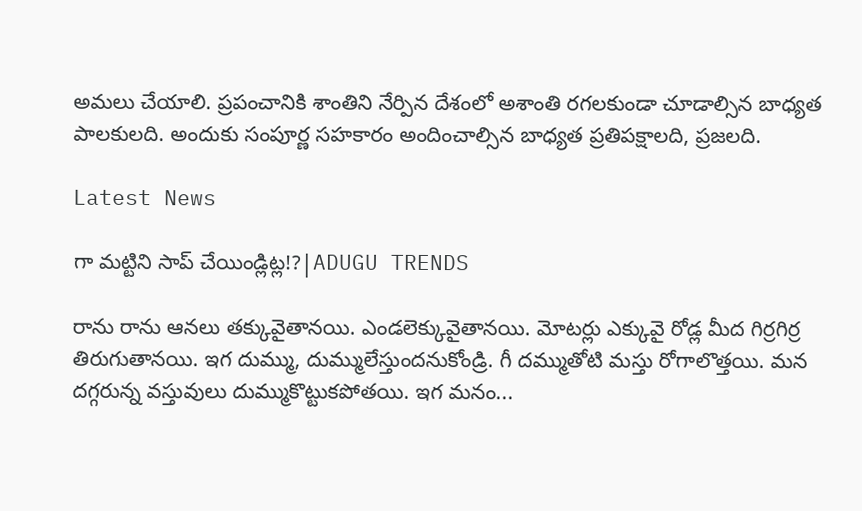అమలు చేయాలి. ప్రపంచానికి శాంతిని నేర్పిన దేశంలో అశాంతి రగలకుండా చూడాల్సిన బాధ్యత పాలకులది. అందుకు సంపూర్ణ సహకారం అందించాల్సిన బాధ్యత ప్రతిపక్షాలది, ప్రజలది.

Latest News

గా మట్టిని సాప్ చేయిండ్లిట్ల!?|ADUGU TRENDS

రాను రాను ఆనలు తక్కువైతానయి. ఎండలెక్కువైతానయి. మోటర్లు ఎక్కువై రోడ్ల మీద గిర్రగిర్ర తిరుగుతానయి. ఇగ దుమ్ము, దుమ్ములేస్తుందనుకోండ్రి. గీ దమ్ముతోటి మస్తు రోగాలొత్తయి. మన దగ్గరున్న వస్తువులు దుమ్ముకొట్టుకపోతయి. ఇగ మనం...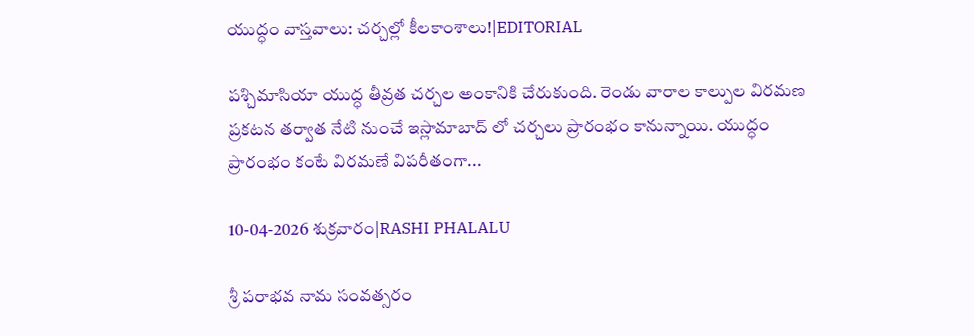యుద్ధం వాస్తవాలు: చర్చల్లో కీలకాంశాలు!|EDITORIAL

పశ్చిమాసియా యుద్ధ తీవ్రత చర్చల అంకానికి చేరుకుంది. రెండు వారాల కాల్పుల విరమణ ప్రకటన తర్వాత నేటి నుంచే ఇస్లామాబాద్ లో చర్చలు ప్రారంభం కానున్నాయి. యుద్ధం ప్రారంభం కంటే విరమణే విపరీతంగా...

10-04-2026 శుక్రవారం|RASHI PHALALU

శ్రీ పరాభవ నామ సంవత్సరం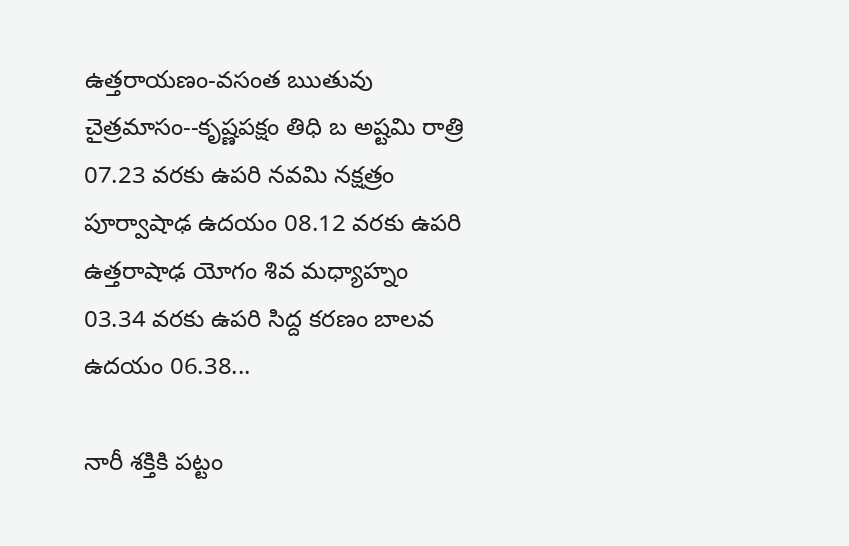ఉత్తరాయణం-వసంత ఋతువు చైత్రమాసం--కృష్ణపక్షం తిధి బ అష్టమి రాత్రి 07.23 వరకు ఉపరి నవమి నక్షత్రం పూర్వాషాఢ ఉదయం 08.12 వరకు ఉపరి ఉత్తరాషాఢ యోగం శివ మధ్యాహ్నం 03.34 వరకు ఉపరి సిద్ద కరణం బాలవ ఉదయం 06.38...

నారీ శక్తికి పట్టం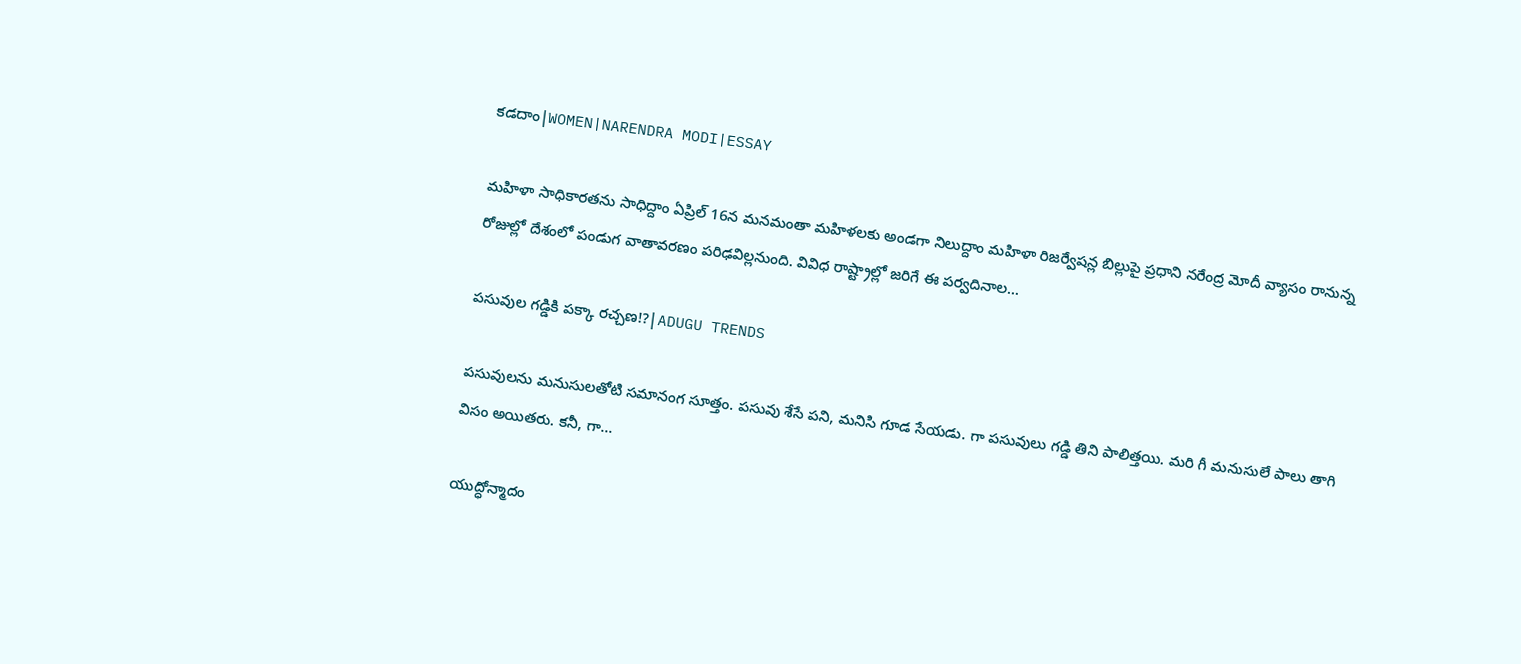కడదాం|WOMEN|NARENDRA MODI|ESSAY

మహిళా సాధికారతను సాధిద్దాం ఏప్రిల్ 16న మనమంతా మహిళలకు అండగా నిలుద్దాం మహిళా రిజర్వేషన్ల బిల్లుపై ప్రధాని నరేంద్ర మోదీ వ్యాసం రానున్న రోజుల్లో దేశంలో పండుగ వాతావరణం పరిఢవిల్లనుంది. వివిధ రాష్ట్రాల్లో జరిగే ఈ పర్వదినాల...

పసువుల గడ్డికి పక్కా రచ్చణ!?|ADUGU TRENDS

పసువులను మనుసులతోటి సమానంగ సూత్తం. పసువు శేసే పని, మనిసి గూడ సేయడు. గా పసువులు గడ్డి తిని పాలిత్తయి. మరి గీ మనుసులే పాలు తాగి విసం అయితరు. కనీ, గా...

యుద్ధోన్మాదం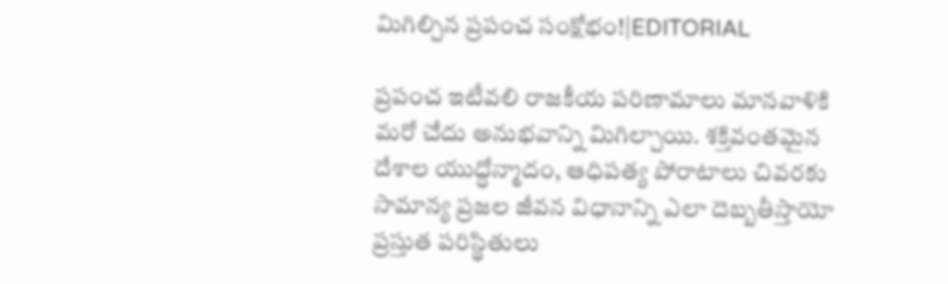మిగిల్చిన ప్రపంచ సంక్షోభం!|EDITORIAL

ప్రపంచ ఇటీవలి రాజకీయ పరిణామాలు మానవాళికి మరో చేదు అనుభవాన్ని మిగిల్చాయి. శక్తివంతమైన దేశాల యుద్ధోన్మాదం, ఆధిపత్య పోరాటాలు చివరకు సామాన్య ప్రజల జీవన విధానాన్ని ఎలా దెబ్బతీస్తాయో ప్రస్తుత పరిస్థితులు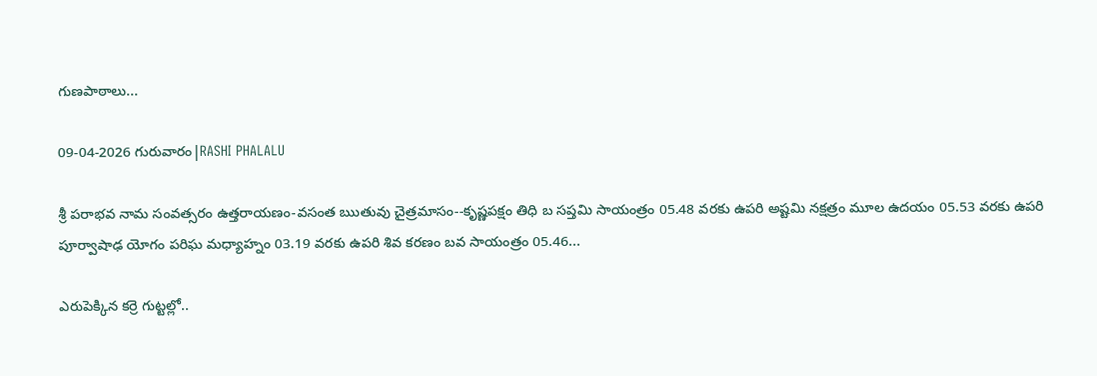గుణపాఠాలు...

09-04-2026 గురువారం|RASHI PHALALU

శ్రీ పరాభవ నామ సంవత్సరం ఉత్తరాయణం-వసంత ఋతువు చైత్రమాసం--కృష్ణపక్షం తిధి బ సప్తమి సాయంత్రం 05.48 వరకు ఉపరి అష్టమి నక్షత్రం మూల ఉదయం 05.53 వరకు ఉపరి పూర్వాషాఢ యోగం పరిఘ మధ్యాహ్నం 03.19 వరకు ఉపరి శివ కరణం బవ సాయంత్రం 05.46...

ఎరుపెక్కిన కర్రె గుట్టల్లో..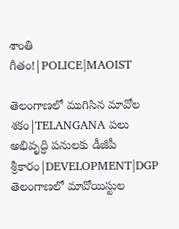శాంతి గీతం!|POLICE|MAOIST

తెలంగాణలో ముగిసిన మావోల శకం|TELANGANA పలు అభివృద్ధి పనులకు డీజీపీ శ్రీకారం|DEVELOPMENT|DGP తెలంగాణలో మావోయిస్టుల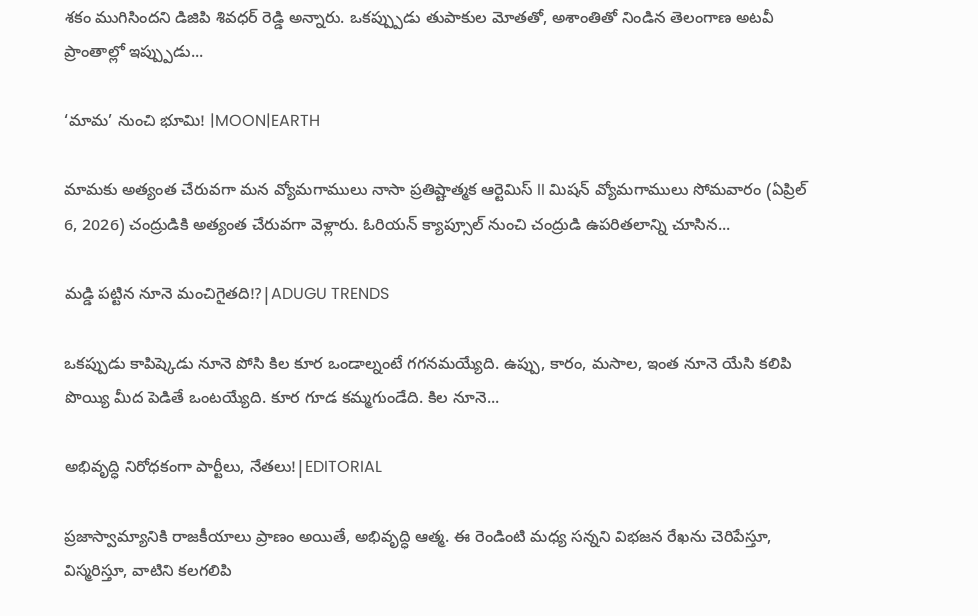శకం ముగిసిందని డిజిపి శివధర్ రెడ్డి అన్నారు. ఒకప్ప్పుడు తుపాకుల మోతతో, అశాంతితో నిండిన తెలంగాణ అటవీ ప్రాంతాల్లో ఇప్ప్పుడు...

‘మామ’ నుంచి భూమి! |MOON|EARTH

మామకు అత్యంత చేరువగా మన వ్యోమగాములు నాసా ప్రతిష్టాత్మక ఆర్టెమిస్ II మిషన్ వ్యోమగాములు సోమవారం (ఏప్రిల్ 6, 2026) చంద్రుడికి అత్యంత చేరువగా వెళ్లారు. ఓరియన్ క్యాప్సూల్ నుంచి చంద్రుడి ఉపరితలాన్ని చూసిన...

మడ్డి పట్టిన నూనె మంచిగైతది!?|ADUGU TRENDS

ఒకప్పుడు కాపిష్కెడు నూనె పోసి కిల కూర ఒండాల్నంటే గగనమయ్యేది. ఉప్పు, కారం, మసాల, ఇంత నూనె యేసి కలిపి పొయ్యి మీద పెడితే ఒంటయ్యేది. కూర గూడ కమ్మగుండేది. కిల నూనె...

అభివృద్ధి నిరోధకంగా పార్టీలు, నేతలు!|EDITORIAL

ప్రజాస్వామ్యానికి రాజకీయాలు ప్రాణం అయితే, అభివృద్ధి ఆత్మ. ఈ రెండింటి మధ్య సన్నని విభజన రేఖను చెరిపేస్తూ, విస్మరిస్తూ, వాటిని కలగలిపి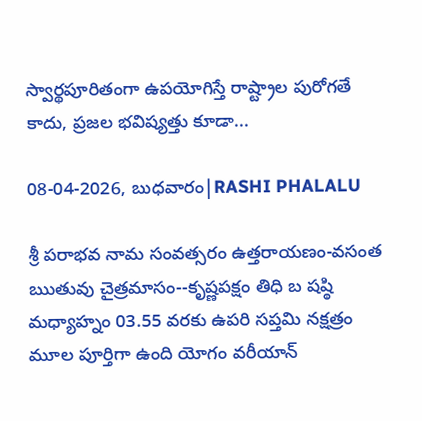స్వార్థపూరితంగా ఉపయోగిస్తే రాష్ట్రాల పురోగతే కాదు, ప్రజల భవిష్యత్తు కూడా...

08-04-2026, బుధవారం|RASHI PHALALU

శ్రీ పరాభవ నామ సంవత్సరం ఉత్తరాయణం-వసంత ఋతువు చైత్రమాసం--కృష్ణపక్షం తిధి బ షష్ఠి మధ్యాహ్నం 03.55 వరకు ఉపరి సప్తమి నక్షత్రం మూల పూర్తిగా ఉంది యోగం వరీయాన్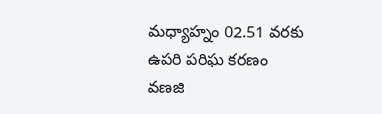మధ్యాహ్నం 02.51 వరకు ఉపరి పరిఘ కరణం వణజి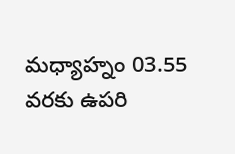మధ్యాహ్నం 03.55 వరకు ఉపరి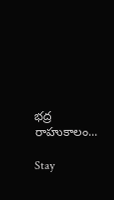భద్ర రాహుకాలం...

Stay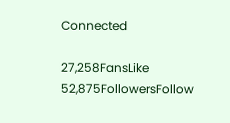Connected

27,258FansLike
52,875FollowersFollow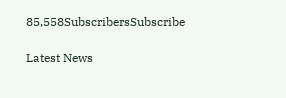85,558SubscribersSubscribe

Latest News